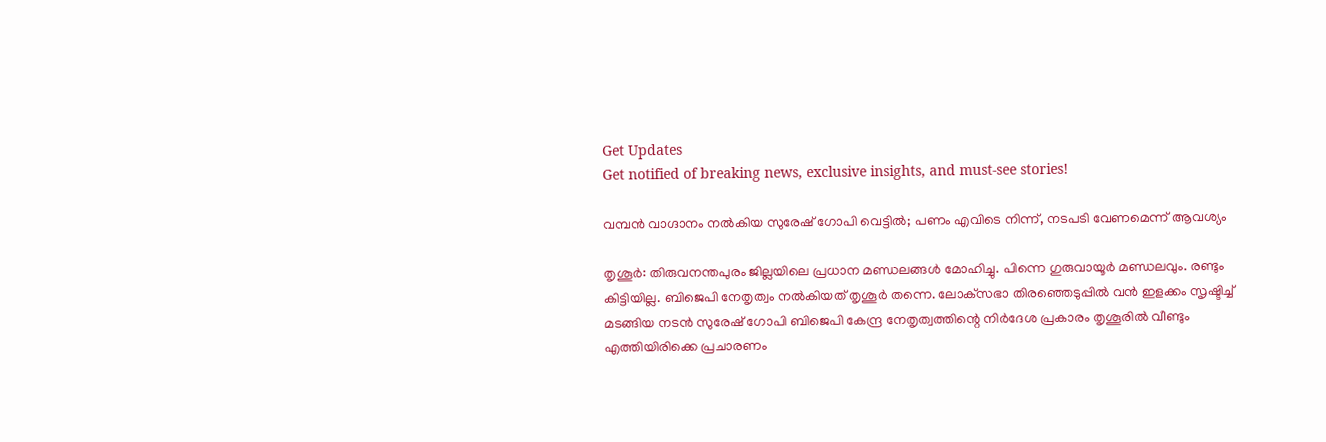Get Updates
Get notified of breaking news, exclusive insights, and must-see stories!

വമ്പന്‍ വാഗ്ദാനം നല്‍കിയ സുരേഷ് ഗോപി വെട്ടില്‍; പണം എവിടെ നിന്ന്, നടപടി വേണമെന്ന് ആവശ്യം

തൃശൂര്‍: തിരുവനന്തപുരം ജില്ലയിലെ പ്രധാന മണ്ഡലങ്ങള്‍ മോഹിച്ചു. പിന്നെ ഗുരുവായൂര്‍ മണ്ഡലവും. രണ്ടും കിട്ടിയില്ല. ബിജെപി നേതൃത്വം നല്‍കിയത് തൃശൂര്‍ തന്നെ. ലോക്‌സഭാ തിരഞ്ഞെടുപ്പില്‍ വന്‍ ഇളക്കം സൃഷ്ടിച്ച് മടങ്ങിയ നടന്‍ സുരേഷ് ഗോപി ബിജെപി കേന്ദ്ര നേതൃത്വത്തിന്റെ നിര്‍ദേശ പ്രകാരം തൃശൂരില്‍ വീണ്ടും എത്തിയിരിക്കെ പ്രചാരണം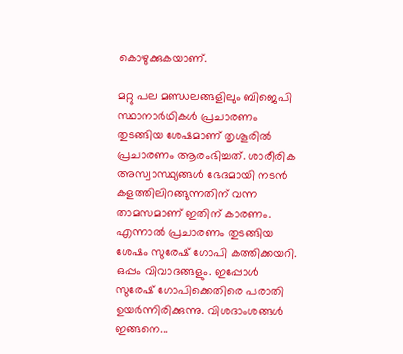കൊഴുക്കുകയാണ്.

മറ്റു പല മണ്ഡലങ്ങളിലും ബിജെപി സ്ഥാനാര്‍ഥികള്‍ പ്രചാരണം തുടങ്ങിയ ശേഷമാണ് തൃശൂരില്‍ പ്രചാരണം ആരംഭിച്ചത്. ശാരീരിക അസ്വാസ്ഥ്യങ്ങള്‍ ഭേദമായി നടന്‍ കളത്തിലിറങ്ങുന്നതിന് വന്ന താമസമാണ് ഇതിന് കാരണം. എന്നാല്‍ പ്രചാരണം തുടങ്ങിയ ശേഷം സുരേഷ് ഗോപി കത്തിക്കയറി. ഒപ്പം വിവാദങ്ങളും. ഇപ്പോള്‍ സുരേഷ് ഗോപിക്കെതിരെ പരാതി ഉയര്‍ന്നിരിക്കുന്നു. വിശദാംശങ്ങള്‍ ഇങ്ങനെ...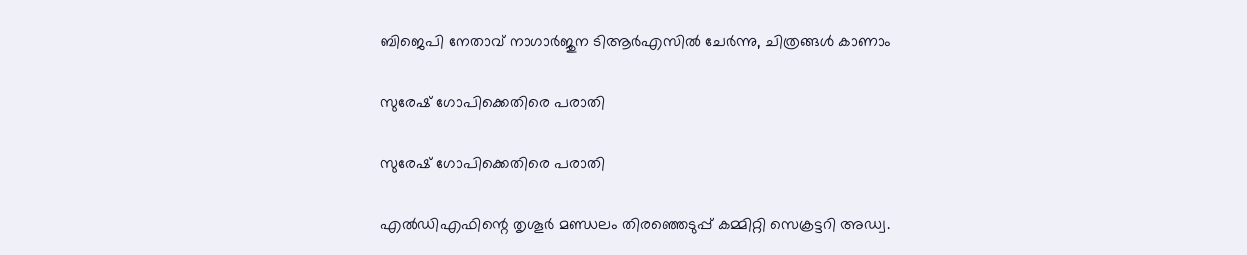ബിജെപി നേതാവ് നാഗാര്‍ജുന ടിആര്‍എസില്‍ ചേര്‍ന്നു, ചിത്രങ്ങള്‍ കാണാം

സുരേഷ് ഗോപിക്കെതിരെ പരാതി

സുരേഷ് ഗോപിക്കെതിരെ പരാതി

എല്‍ഡിഎഫിന്റെ തൃശൂര്‍ മണ്ഡലം തിരഞ്ഞെടുപ്പ് കമ്മിറ്റി സെക്രട്ടറി അഡ്വ.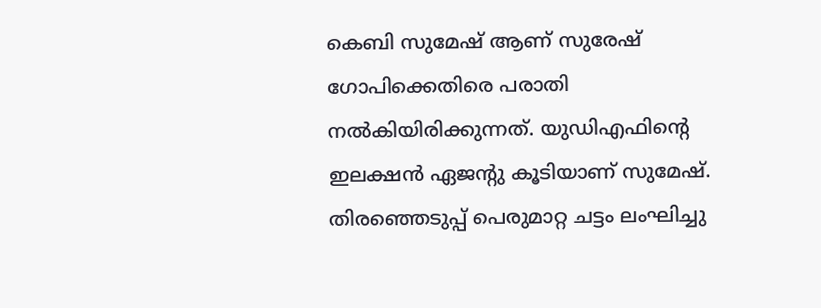കെബി സുമേഷ് ആണ് സുരേഷ് ഗോപിക്കെതിരെ പരാതി നല്‍കിയിരിക്കുന്നത്. യുഡിഎഫിന്റെ ഇലക്ഷന്‍ ഏജന്റു കൂടിയാണ് സുമേഷ്. തിരഞ്ഞെടുപ്പ് പെരുമാറ്റ ചട്ടം ലംഘിച്ചു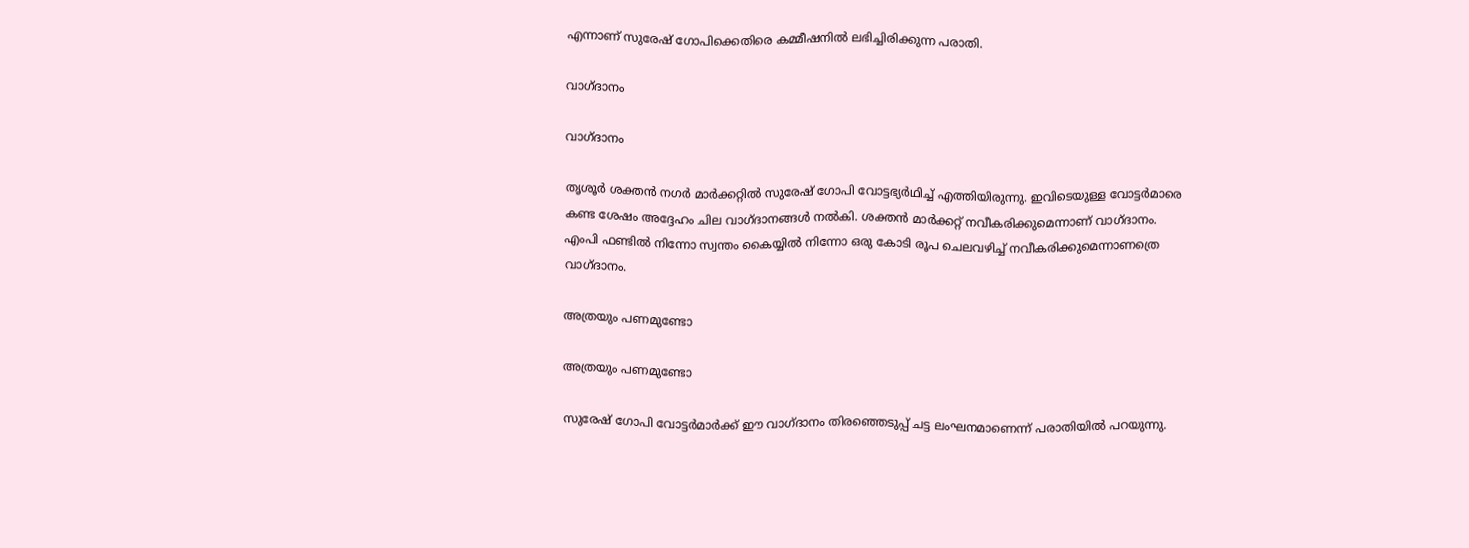എന്നാണ് സുരേഷ് ഗോപിക്കെതിരെ കമ്മീഷനില്‍ ലഭിച്ചിരിക്കുന്ന പരാതി.

വാഗ്ദാനം

വാഗ്ദാനം

തൃശൂര്‍ ശക്തന്‍ നഗര്‍ മാര്‍ക്കറ്റില്‍ സുരേഷ് ഗോപി വോട്ടഭ്യര്‍ഥിച്ച് എത്തിയിരുന്നു. ഇവിടെയുള്ള വോട്ടര്‍മാരെ കണ്ട ശേഷം അദ്ദേഹം ചില വാഗ്ദാനങ്ങള്‍ നല്‍കി. ശക്തന്‍ മാര്‍ക്കറ്റ് നവീകരിക്കുമെന്നാണ് വാഗ്ദാനം. എംപി ഫണ്ടില്‍ നിന്നോ സ്വന്തം കൈയ്യില്‍ നിന്നോ ഒരു കോടി രൂപ ചെലവഴിച്ച് നവീകരിക്കുമെന്നാണത്രെ വാഗ്ദാനം.

അത്രയും പണമുണ്ടോ

അത്രയും പണമുണ്ടോ

സുരേഷ് ഗോപി വോട്ടര്‍മാര്‍ക്ക് ഈ വാഗ്ദാനം തിരഞ്ഞെടുപ്പ് ചട്ട ലംഘനമാണെന്ന് പരാതിയില്‍ പറയുന്നു.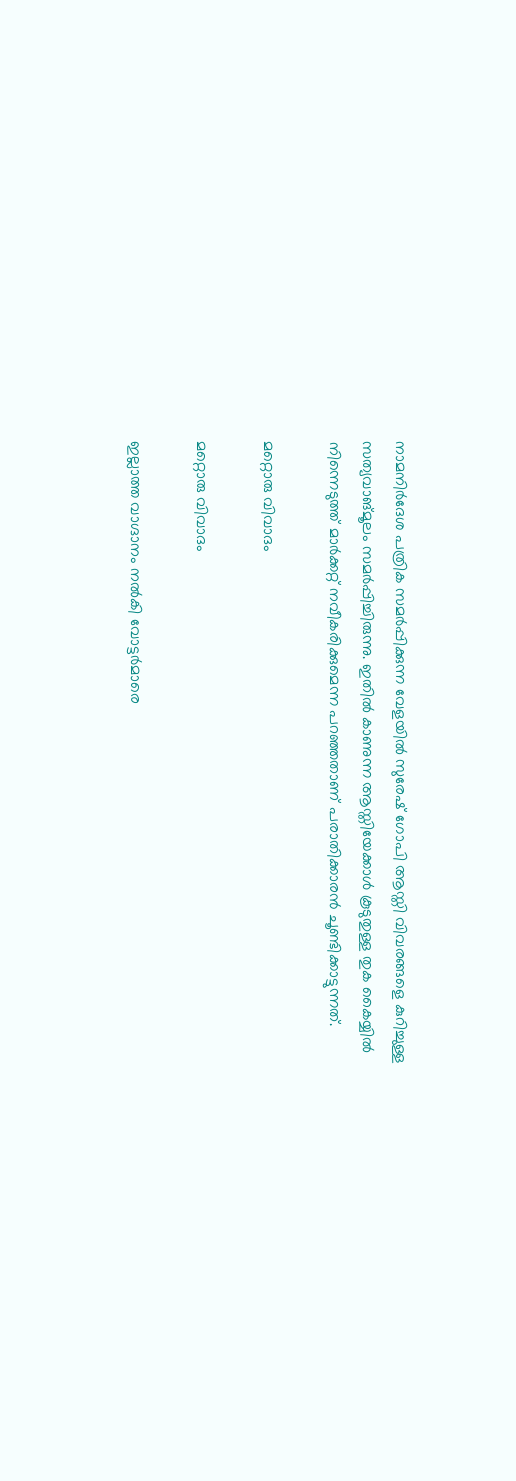നാമനിര്‍ദേശ പത്രിക സമര്‍പ്പിക്കുന്ന വേളയില്‍ സുരേഷ് ഗോപി ആസ്തി വിവരങ്ങളെ കുറിച്ചുള്ള സത്യവാങ്മൂലം സമര്‍പ്പിച്ചിരുന്നു. ഇതില്‍ കാണുന്ന ആസ്തിയേക്കാള്‍ കൂടുതുള്ള തുക കൈയ്യില്‍ നിന്നെടുത്ത് മാര്‍ക്കറ്റ് നവീകരിക്കുമെന്ന പറഞ്ഞതാണ് പരാതിക്കാരന്‍ ചൂണ്ടിക്കാട്ടുന്നത്.

മറ്റൊരു വിവാദം

മറ്റൊരു വിവാദം

ഇല്ലാത്ത വാഗ്ദാനം നല്‍കി വോട്ടര്‍മാരെ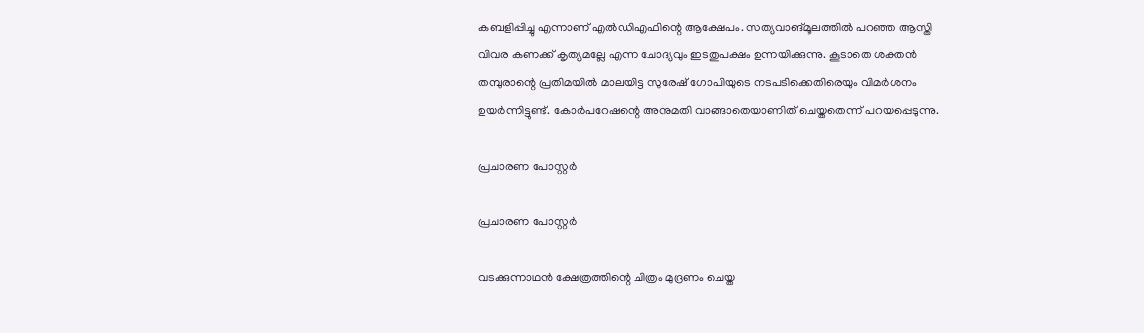കബളിപ്പിച്ചു എന്നാണ് എല്‍ഡിഎഫിന്റെ ആക്ഷേപം. സത്യവാങ്മൂലത്തില്‍ പറഞ്ഞ ആസ്തി വിവര കണക്ക് കൃത്യമല്ലേ എന്ന ചോദ്യവും ഇടതുപക്ഷം ഉന്നയിക്കുന്നു. കൂടാതെ ശക്തന്‍ തമ്പുരാന്റെ പ്രതിമയില്‍ മാലയിട്ട സുരേഷ് ഗോപിയുടെ നടപടിക്കെതിരെയും വിമര്‍ശനം ഉയര്‍ന്നിട്ടുണ്ട്. കോര്‍പറേഷന്റെ അനുമതി വാങ്ങാതെയാണിത് ചെയ്തതെന്ന് പറയപ്പെടുന്നു.

പ്രചാരണ പോസ്റ്റര്‍

പ്രചാരണ പോസ്റ്റര്‍

വടക്കുന്നാഥന്‍ ക്ഷേത്രത്തിന്റെ ചിത്രം മുദ്രണം ചെയ്ത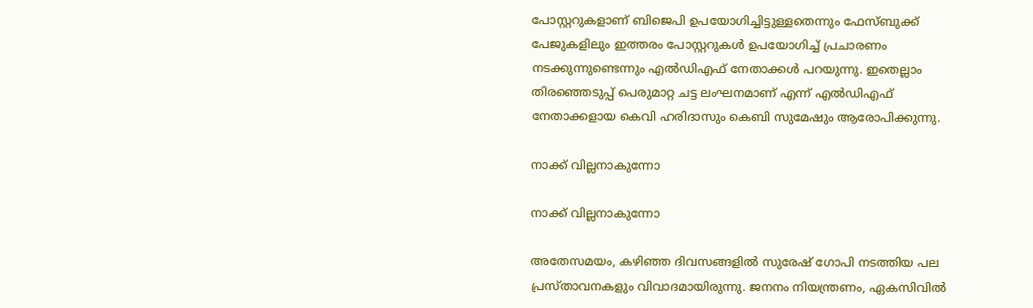പോസ്റ്ററുകളാണ് ബിജെപി ഉപയോഗിച്ചിട്ടുള്ളതെന്നും ഫേസ്ബുക്ക് പേജുകളിലും ഇത്തരം പോസ്റ്ററുകള്‍ ഉപയോഗിച്ച് പ്രചാരണം നടക്കുന്നുണ്ടെന്നും എല്‍ഡിഎഫ് നേതാക്കള്‍ പറയുന്നു. ഇതെല്ലാം തിരഞ്ഞെടുപ്പ് പെരുമാറ്റ ചട്ട ലംഘനമാണ് എന്ന് എല്‍ഡിഎഫ് നേതാക്കളായ കെവി ഹരിദാസും കെബി സുമേഷും ആരോപിക്കുന്നു.

നാക്ക് വില്ലനാകുന്നോ

നാക്ക് വില്ലനാകുന്നോ

അതേസമയം, കഴിഞ്ഞ ദിവസങ്ങളില്‍ സുരേഷ് ഗോപി നടത്തിയ പല പ്രസ്താവനകളും വിവാദമായിരുന്നു. ജനനം നിയന്ത്രണം, ഏകസിവില്‍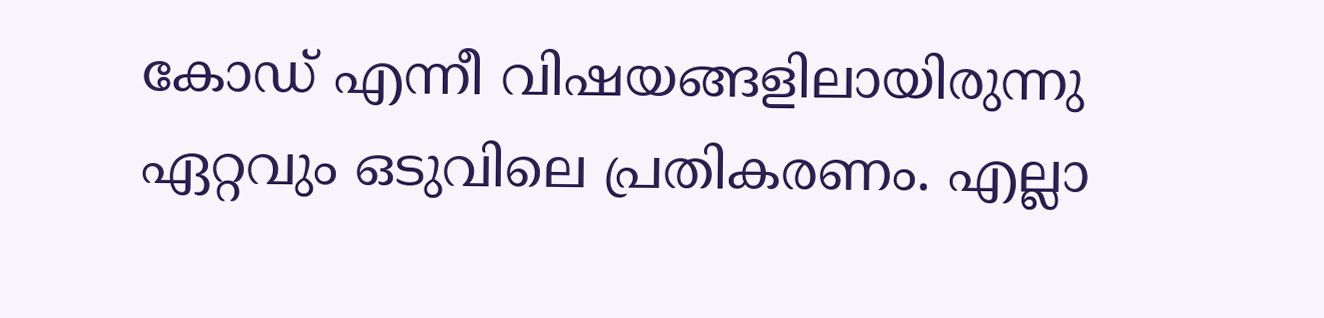കോഡ് എന്നീ വിഷയങ്ങളിലായിരുന്നു ഏറ്റവും ഒടുവിലെ പ്രതികരണം. എല്ലാ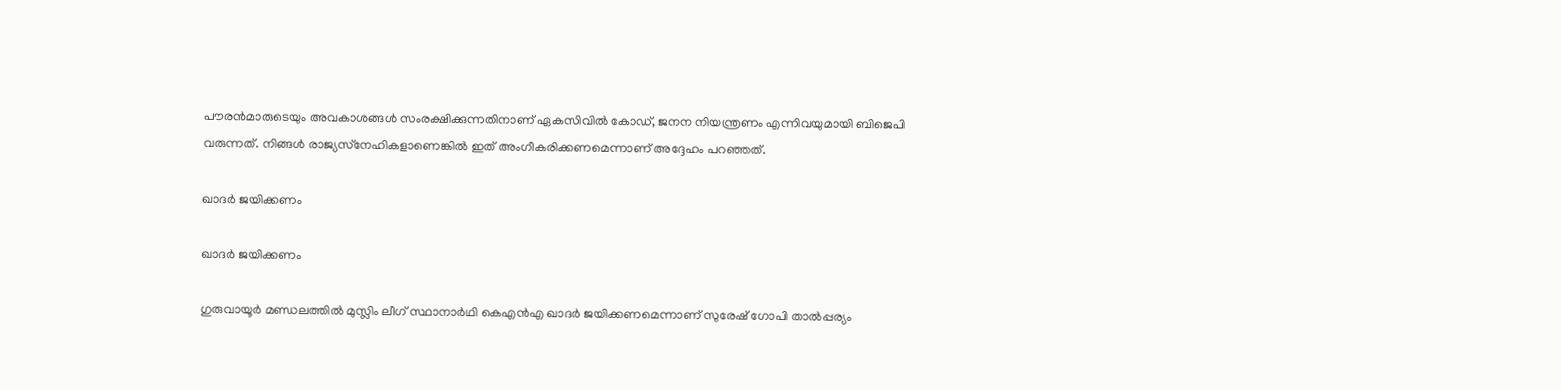പൗരന്‍മാരുടെയും അവകാശങ്ങള്‍ സംരക്ഷിക്കുന്നതിനാണ് ഏകസിവില്‍ കോഡ്, ജനന നിയന്ത്രണം എന്നിവയുമായി ബിജെപി വരുന്നത്. നിങ്ങള്‍ രാജ്യസ്‌നേഹികളാണെങ്കില്‍ ഇത് അംഗീകരിക്കണമെന്നാണ് അദ്ദേഹം പറഞ്ഞത്.

ഖാദര്‍ ജയിക്കണം

ഖാദര്‍ ജയിക്കണം

ഗുരുവായൂര്‍ മണ്ഡലത്തില്‍ മുസ്ലിം ലീഗ് സ്ഥാനാര്‍ഥി കെഎന്‍എ ഖാദര്‍ ജയിക്കണമെന്നാണ് സുരേഷ് ഗോപി താല്‍പ്പര്യം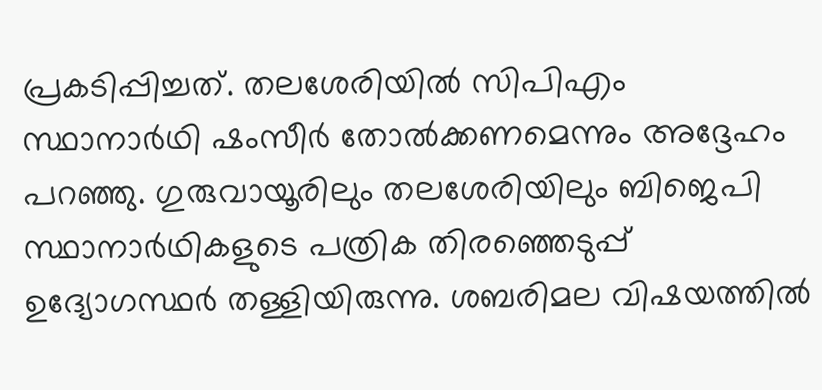പ്രകടിപ്പിച്ചത്. തലശേരിയില്‍ സിപിഎം സ്ഥാനാര്‍ഥി ഷംസീര്‍ തോല്‍ക്കണമെന്നും അദ്ദേഹം പറഞ്ഞു. ഗുരുവായൂരിലും തലശേരിയിലും ബിജെപി സ്ഥാനാര്‍ഥികളുടെ പത്രിക തിരഞ്ഞെടുപ്പ് ഉദ്യോഗസ്ഥര്‍ തള്ളിയിരുന്നു. ശബരിമല വിഷയത്തില്‍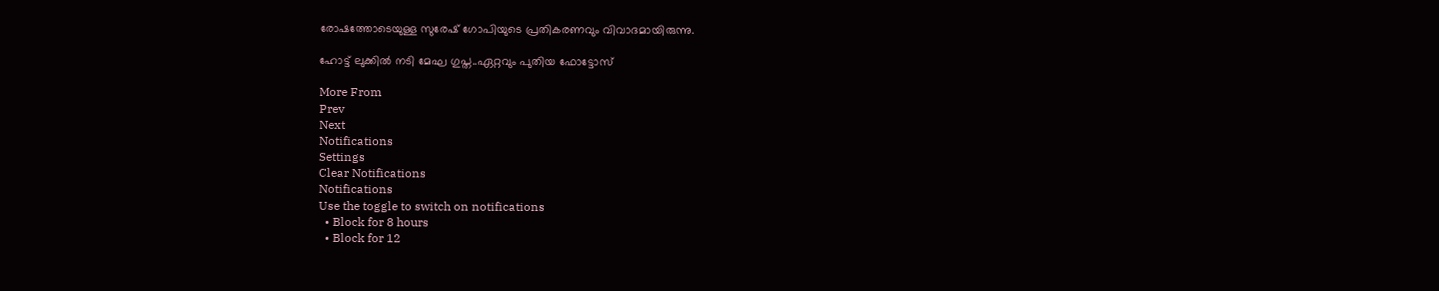രോഷത്തോടെയുള്ള സുരേഷ് ഗോപിയുടെ പ്രതികരണവും വിവാദമായിരുന്നു.

ഹോട്ട് ലുക്കിൽ നടി മേഘ ഗുപ്ത..ഏറ്റവും പുതിയ ഫോട്ടോസ്

More From
Prev
Next
Notifications
Settings
Clear Notifications
Notifications
Use the toggle to switch on notifications
  • Block for 8 hours
  • Block for 12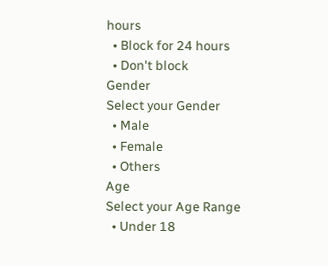hours
  • Block for 24 hours
  • Don't block
Gender
Select your Gender
  • Male
  • Female
  • Others
Age
Select your Age Range
  • Under 18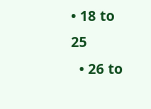• 18 to 25
  • 26 to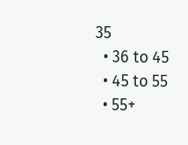35
  • 36 to 45
  • 45 to 55
  • 55+